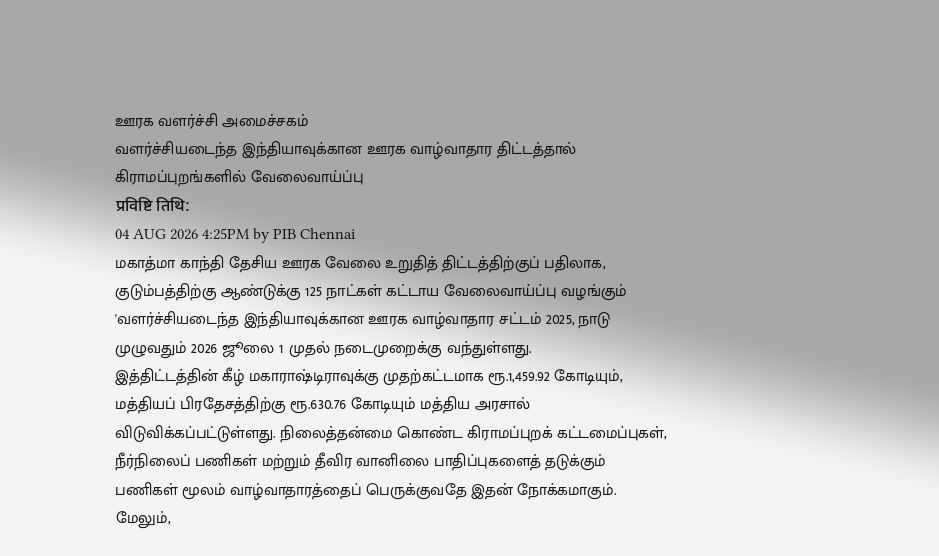ஊரக வளர்ச்சி அமைச்சகம்
வளர்ச்சியடைந்த இந்தியாவுக்கான ஊரக வாழ்வாதார திட்டத்தால் கிராமப்புறங்களில் வேலைவாய்ப்பு
प्रविष्टि तिथि:
04 AUG 2026 4:25PM by PIB Chennai
மகாத்மா காந்தி தேசிய ஊரக வேலை உறுதித் திட்டத்திற்குப் பதிலாக, குடும்பத்திற்கு ஆண்டுக்கு 125 நாட்கள் கட்டாய வேலைவாய்ப்பு வழங்கும் 'வளர்ச்சியடைந்த இந்தியாவுக்கான ஊரக வாழ்வாதார சட்டம் 2025, நாடு முழுவதும் 2026 ஜூலை 1 முதல் நடைமுறைக்கு வந்துள்ளது.
இத்திட்டத்தின் கீழ் மகாராஷ்டிராவுக்கு முதற்கட்டமாக ரூ.1,459.92 கோடியும், மத்தியப் பிரதேசத்திற்கு ரூ.630.76 கோடியும் மத்திய அரசால் விடுவிக்கப்பட்டுள்ளது. நிலைத்தன்மை கொண்ட கிராமப்புறக் கட்டமைப்புகள், நீர்நிலைப் பணிகள் மற்றும் தீவிர வானிலை பாதிப்புகளைத் தடுக்கும் பணிகள் மூலம் வாழ்வாதாரத்தைப் பெருக்குவதே இதன் நோக்கமாகும்.
மேலும்,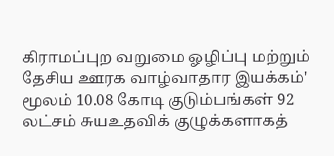கிராமப்புற வறுமை ஓழிப்பு மற்றும் தேசிய ஊரக வாழ்வாதார இயக்கம்' மூலம் 10.08 கோடி குடும்பங்கள் 92 லட்சம் சுயஉதவிக் குழுக்களாகத்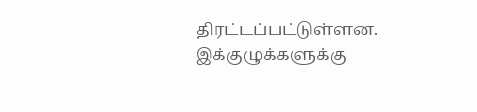திரட்டப்பட்டுள்ளன. இக்குழுக்களுக்கு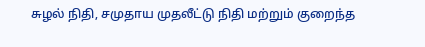சுழல் நிதி, சமுதாய முதலீட்டு நிதி மற்றும் குறைந்த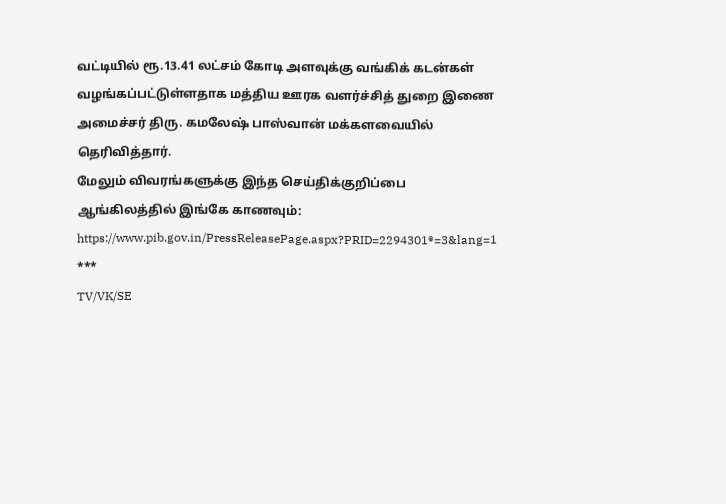வட்டியில் ரூ.13.41 லட்சம் கோடி அளவுக்கு வங்கிக் கடன்கள் வழங்கப்பட்டுள்ளதாக மத்திய ஊரக வளர்ச்சித் துறை இணை அமைச்சர் திரு. கமலேஷ் பாஸ்வான் மக்களவையில் தெரிவித்தார்.
மேலும் விவரங்களுக்கு இந்த செய்திக்குறிப்பை ஆங்கிலத்தில் இங்கே காணவும்: https://www.pib.gov.in/PressReleasePage.aspx?PRID=2294301®=3&lang=1
***
TV/VK/SE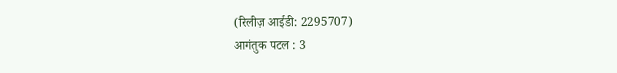(रिलीज़ आईडी: 2295707)
आगंतुक पटल : 3